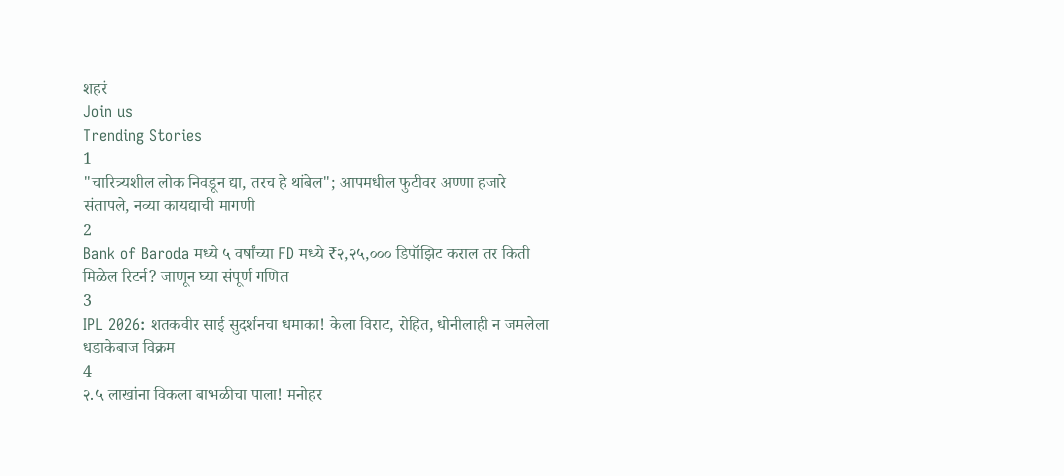शहरं
Join us
Trending Stories
1
"चारित्र्यशील लोक निवडून द्या, तरच हे थांबेल"; आपमधील फुटीवर अण्णा हजारे संतापले, नव्या कायद्याची मागणी
2
Bank of Baroda मध्ये ५ वर्षांच्या FD मध्ये ₹२,२५,००० डिपॉझिट कराल तर किती मिळेल रिटर्न? जाणून घ्या संपूर्ण गणित
3
IPL 2026: शतकवीर साई सुदर्शनचा धमाका! केला विराट, रोहित, धोनीलाही न जमलेला धडाकेबाज विक्रम
4
२.५ लाखांना विकला बाभळीचा पाला! मनोहर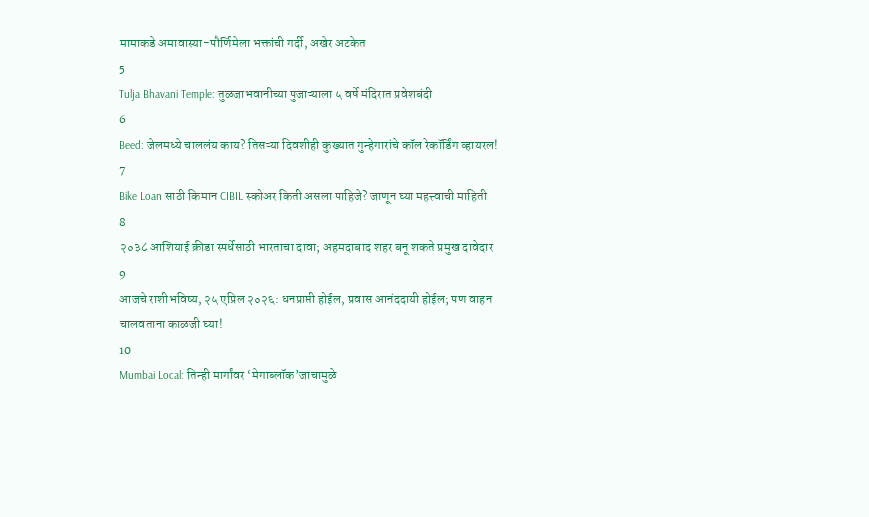मामाकडे अमावास्या-पौर्णिमेला भक्तांची गर्दी, अखेर अटकेत
5
Tulja Bhavani Temple: तुळजाभवानीच्या पुजाऱ्याला ५ वर्षे मंदिरात प्रवेशबंदी
6
Beed: जेलमध्ये चाललंय काय? तिसऱ्या दिवशीही कुख्यात गुन्हेगारांचे कॉल रेकॉर्डिंग व्हायरल!
7
Bike Loan साठी किमान CIBIL स्कोअर किती असला पाहिजे? जाणून घ्या महत्त्वाची माहिती
8
२०३८ आशियाई क्रीडा स्पर्धेसाठी भारताचा दावा; अहमदाबाद शहर बनू शकते प्रमुख दावेदार
9
आजचे राशीभविष्य, २५ एप्रिल २०२६: धनप्राप्ती होईल, प्रवास आनंददायी होईल; पण वाहन चालवताना काळजी घ्या!
10
Mumbai Local: तिन्ही मार्गांवर ‘मेगाब्लॉक’जाचामुळे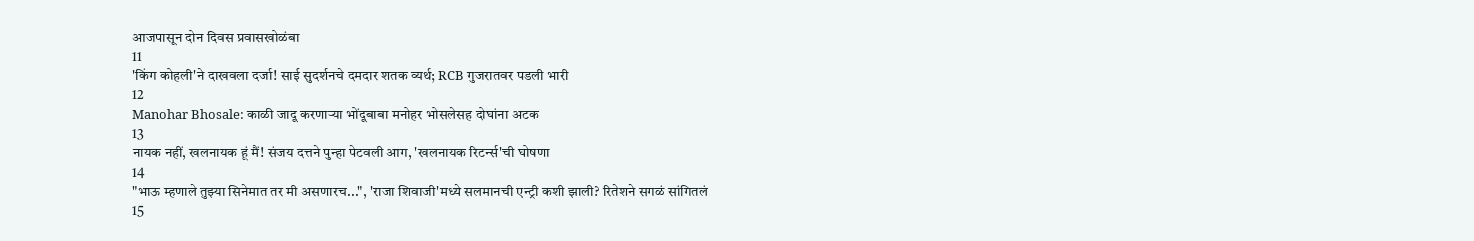आजपासून दोन दिवस प्रवासखोळंबा
11
'किंग कोहली'ने दाखवला दर्जा! साई सुदर्शनचे दमदार शतक व्यर्थ; RCB गुजरातवर पडली भारी
12
Manohar Bhosale: काळी जादू करणाऱ्या भोंदूबाबा मनोहर भोसलेसह दोघांना अटक
13
नायक नहीं, खलनायक हूं मैं! संजय दत्तने पुन्हा पेटवली आग, 'खलनायक रिटर्न्स'ची घोषणा
14
"भाऊ म्हणाले तुझ्या सिनेमात तर मी असणारच...", 'राजा शिवाजी'मध्ये सलमानची एन्ट्री कशी झाली? रितेशने सगळं सांगितलं
15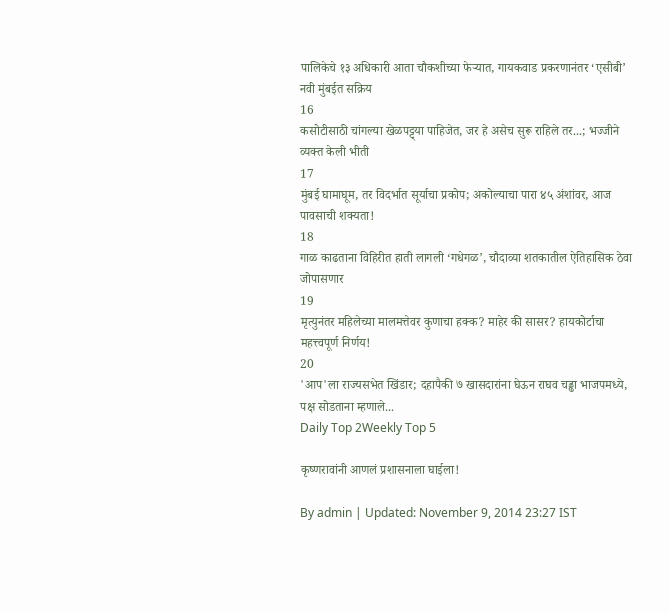पालिकेचे १३ अधिकारी आता चौकशीच्या फेऱ्यात, गायकवाड प्रकरणानंतर ‘एसीबी’ नवी मुंबईत सक्रिय
16
कसोटीसाठी चांगल्या खेळपट्ट्या पाहिजेत, जर हे असेच सुरू राहिले तर...; भज्जीने व्यक्त केली भीती
17
मुंबई घामाघूम, तर विदर्भात सूर्याचा प्रकोप; अकोल्याचा पारा ४५ अंशांवर, आज पावसाची शक्यता!
18
गाळ काढताना विहिरीत हाती लागली ‘गधेगळ’, चौदाव्या शतकातील ऐतिहासिक ठेवा जोपासणार
19
मृत्युनंतर महिलेच्या मालमत्तेवर कुणाचा हक्क? माहेर की सासर? हायकोर्टाचा महत्त्वपूर्ण निर्णय!
20
'आप'ला राज्यसभेत खिंडार; दहापैकी ७ खासदारांना घेऊन राघव चड्ढा भाजपमध्ये, पक्ष सोडताना म्हणाले...
Daily Top 2Weekly Top 5

कृष्णरावांनी आणलं प्रशासनाला घाईला!

By admin | Updated: November 9, 2014 23:27 IST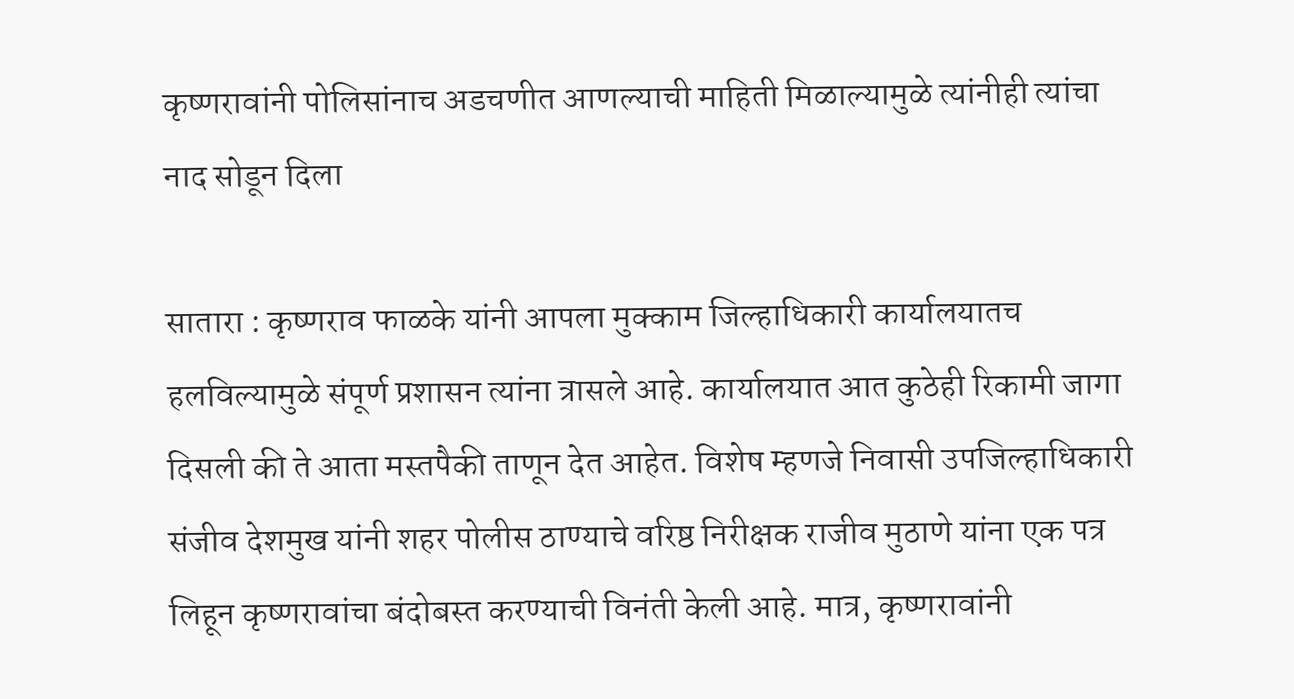कृष्णरावांनी पोलिसांनाच अडचणीत आणल्याची माहिती मिळाल्यामुळे त्यांनीही त्यांचा नाद सोडून दिला

सातारा : कृष्णराव फाळके यांनी आपला मुक्काम जिल्हाधिकारी कार्यालयातच हलविल्यामुळे संपूर्ण प्रशासन त्यांना त्रासले आहे. कार्यालयात आत कुठेही रिकामी जागा दिसली की ते आता मस्तपैकी ताणून देत आहेत. विशेष म्हणजे निवासी उपजिल्हाधिकारी संजीव देशमुख यांनी शहर पोलीस ठाण्याचे वरिष्ठ निरीक्षक राजीव मुठाणे यांना एक पत्र लिहून कृष्णरावांचा बंदोबस्त करण्याची विनंती केली आहे. मात्र, कृष्णरावांनी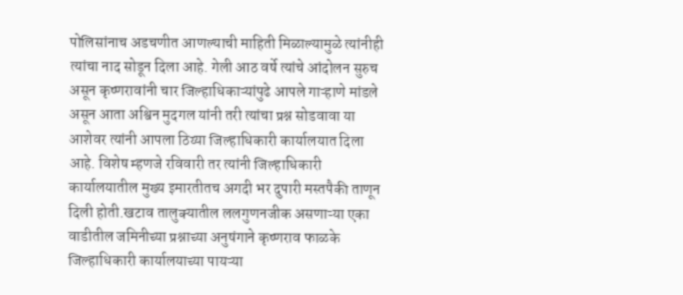पोलिसांनाच अडचणीत आणल्याची माहिती मिळाल्यामुळे त्यांनीही त्यांचा नाद सोडून दिला आहे. गेली आठ वर्षे त्यांचे आंदोलन सुरुच असून कृष्णरावांनी चार जिल्हाधिकाऱ्यांपुढे आपले गाऱ्हाणे मांडले असून आता अश्विन मुदगल यांनी तरी त्यांचा प्रश्न सोडवावा या आशेवर त्यांनी आपला ठिय्या जिल्हाधिकारी कार्यालयात दिला आहे. विशेष म्हणजे रविवारी तर त्यांनी जिल्हाधिकारी कार्यालयातील मुख्य इमारतीतच अगदी भर दुपारी मस्तपैकी ताणून दिली होती.खटाव तालुक्यातील ललगुणनजीक असणाऱ्या एका वाडीतील जमिनीच्या प्रश्नाच्या अनुषंगाने कृष्णराव फाळके जिल्हाधिकारी कार्यालयाच्या पायऱ्या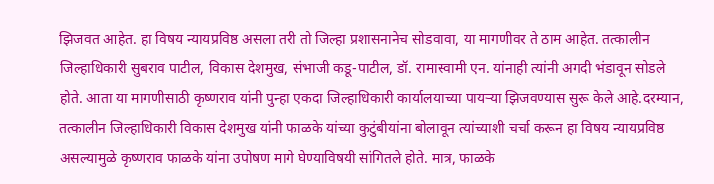झिजवत आहेत. हा विषय न्यायप्रविष्ठ असला तरी तो जिल्हा प्रशासनानेच सोडवावा, या मागणीवर ते ठाम आहेत. तत्कालीन जिल्हाधिकारी सुबराव पाटील, विकास देशमुख, संभाजी कडू-पाटील, डॉ. रामास्वामी एन. यांनाही त्यांनी अगदी भंडावून सोडले होते. आता या मागणीसाठी कृष्णराव यांनी पुन्हा एकदा जिल्हाधिकारी कार्यालयाच्या पायऱ्या झिजवण्यास सुरू केले आहे.दरम्यान, तत्कालीन जिल्हाधिकारी विकास देशमुख यांनी फाळके यांच्या कुटुंबीयांना बोलावून त्यांच्याशी चर्चा करून हा विषय न्यायप्रविष्ठ असल्यामुळे कृष्णराव फाळके यांना उपोषण मागे घेण्याविषयी सांगितले होते. मात्र, फाळके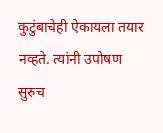कुटुंबाचेही ऐकायला तयार नव्हते. त्यांनी उपोषण सुरुच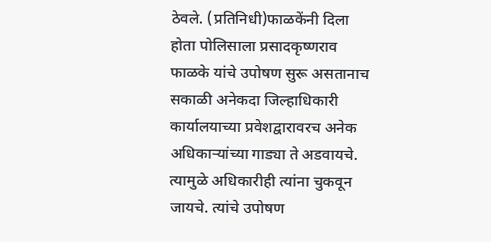ठेवले. (प्रतिनिधी)फाळकेंनी दिला होता पोलिसाला प्रसादकृष्णराव फाळके यांचे उपोषण सुरू असतानाच सकाळी अनेकदा जिल्हाधिकारी कार्यालयाच्या प्रवेशद्वारावरच अनेक अधिकाऱ्यांच्या गाड्या ते अडवायचे. त्यामुळे अधिकारीही त्यांना चुकवून जायचे. त्यांचे उपोषण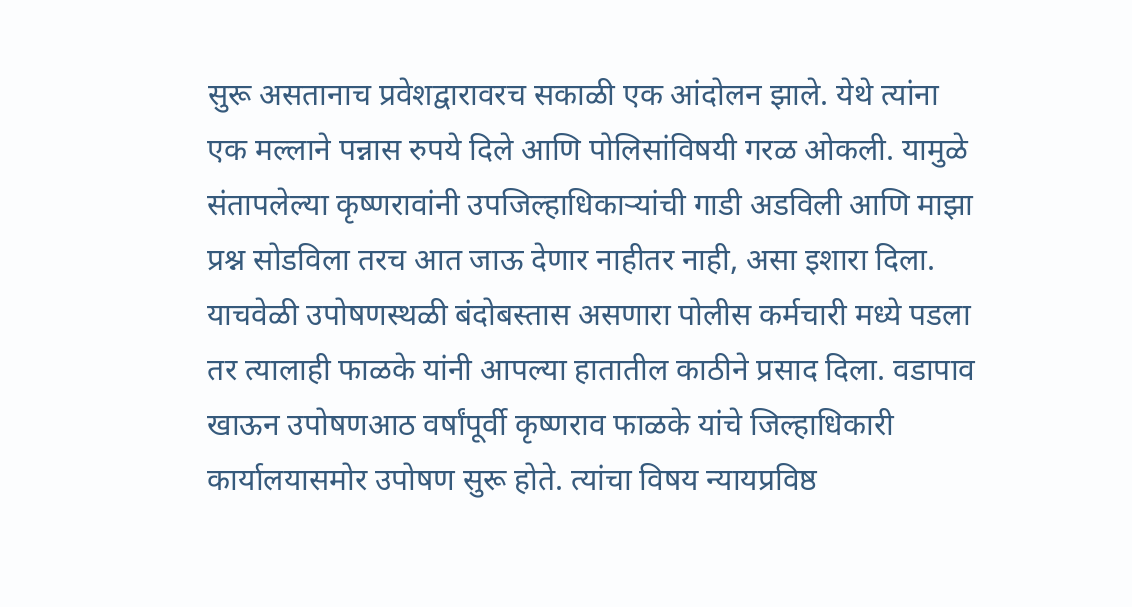सुरू असतानाच प्रवेशद्वारावरच सकाळी एक आंदोलन झाले. येथे त्यांना एक मल्लाने पन्नास रुपये दिले आणि पोलिसांविषयी गरळ ओकली. यामुळे संतापलेल्या कृष्णरावांनी उपजिल्हाधिकाऱ्यांची गाडी अडविली आणि माझा प्रश्न सोडविला तरच आत जाऊ देणार नाहीतर नाही, असा इशारा दिला. याचवेळी उपोषणस्थळी बंदोबस्तास असणारा पोलीस कर्मचारी मध्ये पडला तर त्यालाही फाळके यांनी आपल्या हातातील काठीने प्रसाद दिला. वडापाव खाऊन उपोषणआठ वर्षांपूर्वी कृष्णराव फाळके यांचे जिल्हाधिकारी कार्यालयासमोर उपोषण सुरू होते. त्यांचा विषय न्यायप्रविष्ठ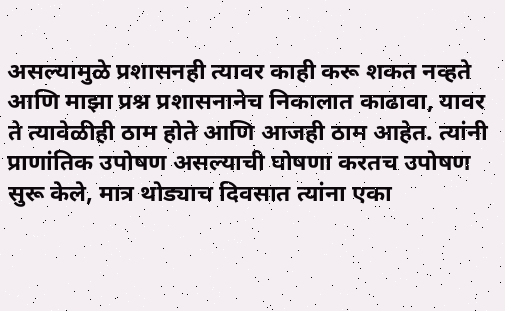असल्यामुळे प्रशासनही त्यावर काही करू शकत नव्हते आणि माझा प्रश्न प्रशासनानेच निकालात काढावा, यावर ते त्यावेळीही ठाम होते आणि आजही ठाम आहेत. त्यांनी प्राणांतिक उपोषण असल्याची घोषणा करतच उपोषण सुरू केले, मात्र थोड्याच दिवसात त्यांना एका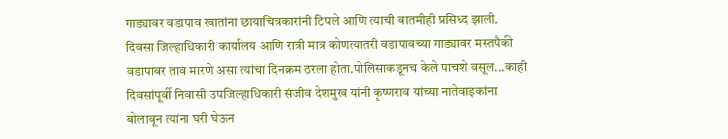गाड्यावर वडापाव खातांना छायाचित्रकारांनी टिपले आणि त्याची बातमीही प्रसिध्द झाली. दिवसा जिल्हाधिकारी कार्यालय आणि रात्री मात्र कोणत्यातरी वडापावच्या गाड्यावर मस्तपैकी वडापावर ताव मारणे असा त्यांचा दिनक्रम ठरला होता.पोलिसाकडूनच केले पाचशे वसूल...काही दिवसांपूर्वी निवासी उपजिल्हाधिकारी संजीव देशमुख यांनी कृष्णराव यांच्या नातेवाइकांना बोलावून त्यांना घरी घेऊन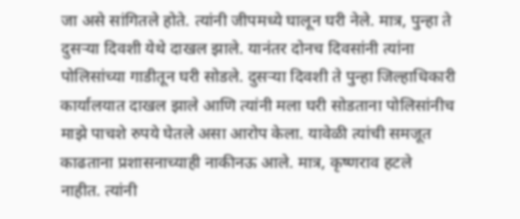जा असे सांगितले होते. त्यांनी जीपमध्ये घालून घरी नेले. मात्र, पुन्हा ते दुसऱ्या दिवशी येथे दाखल झाले. यानंतर दोनच दिवसांनी त्यांना पोलिसांच्या गाडीतून घरी सोडले. दुसऱ्या दिवशी ते पुन्हा जिल्हाधिकारी कार्यालयात दाखल झाले आणि त्यांनी मला घरी सोडताना पोलिसांनीच माझे पाचशे रुपये घेतले असा आरोप केला. यावेळी त्यांची समजूत काढताना प्रशासनाच्याही नाकीनऊ आले. मात्र, कृष्णराव हटले नाहीत. त्यांनी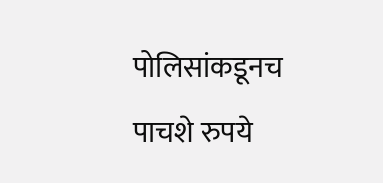पोलिसांकडूनच पाचशे रुपये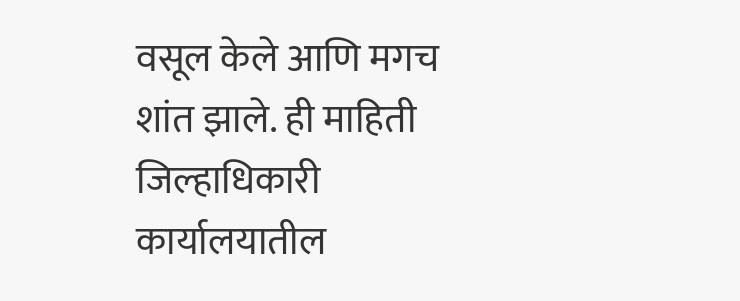वसूल केले आणि मगच शांत झाले. ही माहिती जिल्हाधिकारी कार्यालयातील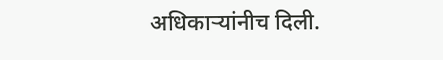अधिकाऱ्यांनीच दिली.